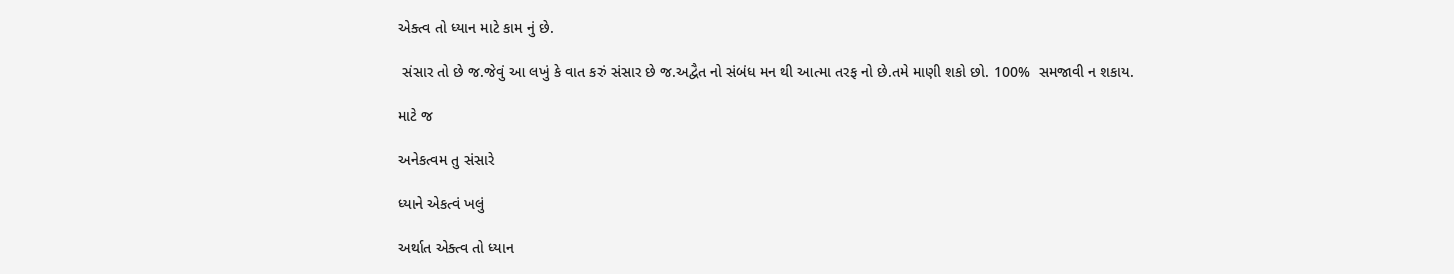એક્ત્વ તો ધ્યાન માટે કામ નું છે.

 સંસાર તો છે જ.જેવું આ લખું કે વાત કરું સંસાર છે જ.અદ્વૈત નો સંબંધ મન થી આત્મા તરફ નો છે.તમે માણી શકો છો. 100%  સમજાવી ન શકાય.

માટે જ

અનેકત્વમ તુ સંસારે

ધ્યાને એકત્વં ખલું

અર્થાત એક્ત્વ તો ધ્યાન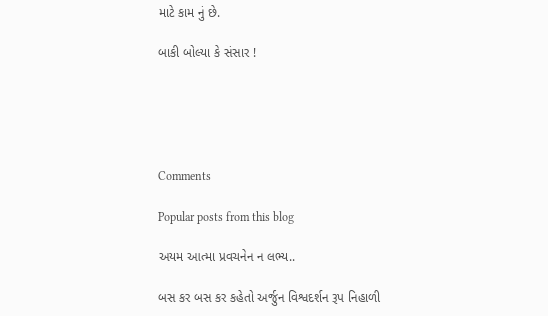માટે કામ નું છે.

બાકી બોલ્યા કે સંસાર !





Comments

Popular posts from this blog

અયમ આત્મા પ્રવચનેન ન લભ્ય..

બસ કર બસ કર કહેતો અર્જુન વિશ્વદર્શન રૂપ નિહાળી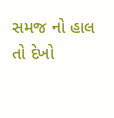સમજ નો હાલ તો દેખો